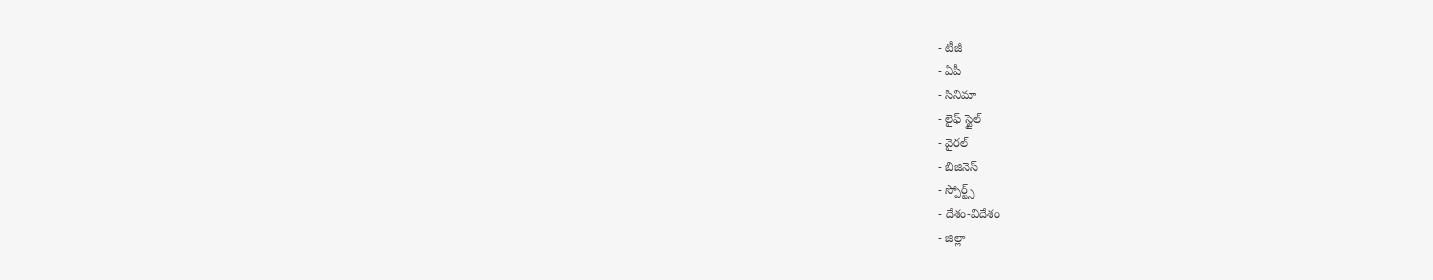- టీజీ
- ఏపీ
- సినిమా
- లైఫ్ స్టైల్
- వైరల్
- బిజినెస్
- స్పోర్ట్స్
- దేశం-విదేశం
- జిల్లా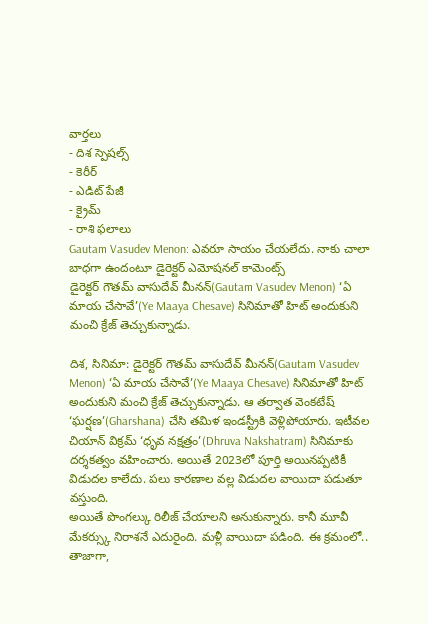వార్తలు
- దిశ స్పెషల్స్
- కెరీర్
- ఎడిట్ పేజీ
- క్రైమ్
- రాశి ఫలాలు
Gautam Vasudev Menon: ఎవరూ సాయం చేయలేదు. నాకు చాలా బాధగా ఉందంటూ డైరెక్టర్ ఎమోషనల్ కామెంట్స్
డైరెక్టర్ గౌతమ్ వాసుదేవ్ మీనన్(Gautam Vasudev Menon) ‘ఏ మాయ చేసావే’(Ye Maaya Chesave) సినిమాతో హిట్ అందుకుని మంచి క్రేజ్ తెచ్చుకున్నాడు.

దిశ, సినిమా: డైరెక్టర్ గౌతమ్ వాసుదేవ్ మీనన్(Gautam Vasudev Menon) ‘ఏ మాయ చేసావే’(Ye Maaya Chesave) సినిమాతో హిట్ అందుకుని మంచి క్రేజ్ తెచ్చుకున్నాడు. ఆ తర్వాత వెంకటేష్ ‘ఘర్షణ’(Gharshana) చేసి తమిళ ఇండస్ట్రీకి వెళ్లిపోయారు. ఇటీవల చియాన్ విక్రమ్ ‘ధృవ నక్షత్రం’(Dhruva Nakshatram) సినిమాకు దర్శకత్వం వహించారు. అయితే 2023లో పూర్తి అయినప్పటికీ విడుదల కాలేదు. పలు కారణాల వల్ల విడుదల వాయిదా పడుతూ వస్తుంది.
అయితే పొంగల్కు రిలీజ్ చేయాలని అనుకున్నారు. కానీ మూవీ మేకర్స్కు నిరాశనే ఎదురైంది. మళ్లీ వాయిదా పడింది. ఈ క్రమంలో.. తాజాగా,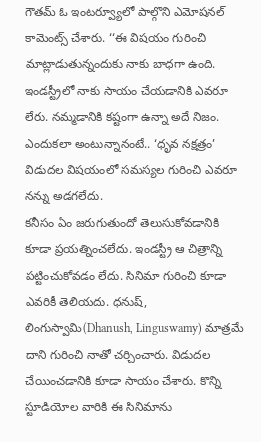గౌతమ్ ఓ ఇంటర్వ్యూలో పాల్గొని ఎమోషనల్ కామెంట్స్ చేశారు. ‘‘ఈ విషయం గురించి మాట్లాడుతున్నందుకు నాకు బాధగా ఉంది. ఇండస్ట్రీలో నాకు సాయం చేయడానికి ఎవరూ లేరు. నమ్మడానికి కష్టంగా ఉన్నా అదే నిజం. ఎందుకలా అంటున్నానంటే.. ‘ధృవ నక్షత్రం’ విడుదల విషయంలో సమస్యల గురించి ఎవరూ నన్ను అడగలేదు.
కనీసం ఏం జరుగుతుందో తెలుసుకోవడానికి కూడా ప్రయత్నించలేదు. ఇండస్ట్రీ ఆ చిత్రాన్ని పట్టించుకోవడం లేదు. సినిమా గురించి కూడా ఎవరికీ తెలియదు. ధనుష్, లింగుస్వామి(Dhanush, Linguswamy) మాత్రమే దాని గురించి నాతో చర్చించారు. విడుదల చేయించడానికి కూడా సాయం చేశారు. కొన్ని స్టూడియోల వారికి ఈ సినిమాను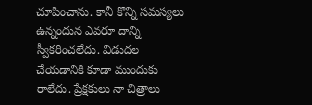చూపించాను. కానీ కొన్ని సమస్యలు ఉన్నందున ఎవరూ దాన్ని స్వీకరించలేదు. విడుదల చేయడానికి కూడా ముందుకు రాలేదు. ప్రేక్షకులు నా చిత్రాలు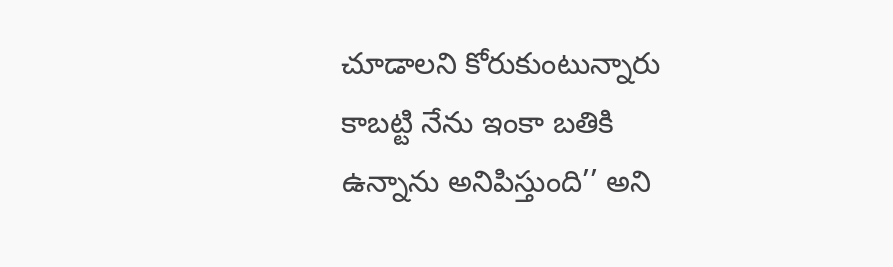చూడాలని కోరుకుంటున్నారు కాబట్టి నేను ఇంకా బతికి ఉన్నాను అనిపిస్తుంది’’ అని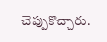చెప్పుకొచ్చారు.